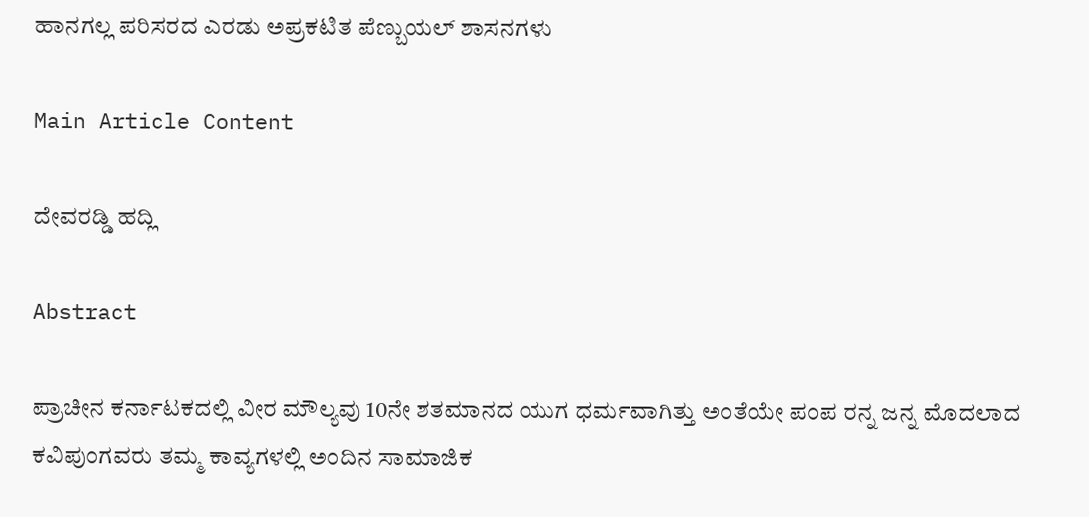ಹಾನಗಲ್ಲ ಪರಿಸರದ ಎರಡು ಅಪ್ರಕಟಿತ ಪೆಣ್ಬುಯಲ್ ಶಾಸನಗಳು

Main Article Content

ದೇವರಡ್ಡಿ ಹದ್ಲಿ

Abstract

ಪ್ರಾಚೀನ ಕರ್ನಾಟಕದಲ್ಲಿ ವೀರ ಮೌಲ್ಯವು 10ನೇ ಶತಮಾನದ ಯುಗ ಧರ್ಮವಾಗಿತ್ತು ಅಂತೆಯೇ ಪಂಪ ರನ್ನ ಜನ್ನ ಮೊದಲಾದ ಕವಿಪುಂಗವರು ತಮ್ಮ ಕಾವ್ಯಗಳಲ್ಲಿ ಅಂದಿನ ಸಾಮಾಜಿಕ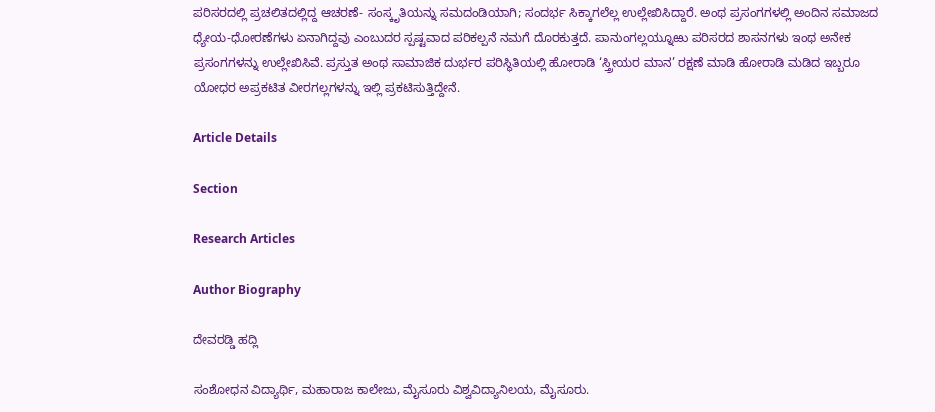ಪರಿಸರದಲ್ಲಿ ಪ್ರಚಲಿತದಲ್ಲಿದ್ದ ಆಚರಣೆ- ಸಂಸ್ಕೃತಿಯನ್ನು ಸಮದಂಡಿಯಾಗಿ; ಸಂದರ್ಭ ಸಿಕ್ಕಾಗಲೆಲ್ಲ ಉಲ್ಲೇಖಿಸಿದ್ದಾರೆ. ಅಂಥ ಪ್ರಸಂಗಗಳಲ್ಲಿ ಅಂದಿನ ಸಮಾಜದ ಧ್ಯೇಯ-ಧೋರಣೆಗಳು ಏನಾಗಿದ್ದವು ಎಂಬುದರ ಸ್ಪಷ್ಟವಾದ ಪರಿಕಲ್ಪನೆ ನಮಗೆ ದೊರಕುತ್ತದೆ. ಪಾನುಂಗಲ್ಲಯ್ನೂಱು ಪರಿಸರದ ಶಾಸನಗಳು ಇಂಥ ಅನೇಕ ಪ್ರಸಂಗಗಳನ್ನು ಉಲ್ಲೇಖಿಸಿವೆ. ಪ್ರಸ್ತುತ ಅಂಥ ಸಾಮಾಜಿಕ ದುರ್ಭರ ಪರಿಸ್ಥಿತಿಯಲ್ಲಿ ಹೋರಾಡಿ ‘ಸ್ತ್ರೀಯರ ಮಾನ’ ರಕ್ಷಣೆ ಮಾಡಿ ಹೋರಾಡಿ ಮಡಿದ ಇಬ್ಬರೂ ಯೋಧರ ಅಪ್ರಕಟಿತ ವೀರಗಲ್ಲಗಳನ್ನು ಇಲ್ಲಿ ಪ್ರಕಟಿಸುತ್ತಿದ್ದೇನೆ.

Article Details

Section

Research Articles

Author Biography

ದೇವರಡ್ಡಿ ಹದ್ಲಿ

ಸಂಶೋಧನ ವಿದ್ಯಾರ್ಥಿ, ಮಹಾರಾಜ ಕಾಲೇಜು, ಮೈಸೂರು ವಿಶ್ವವಿದ್ಯಾನಿಲಯ, ಮೈಸೂರು.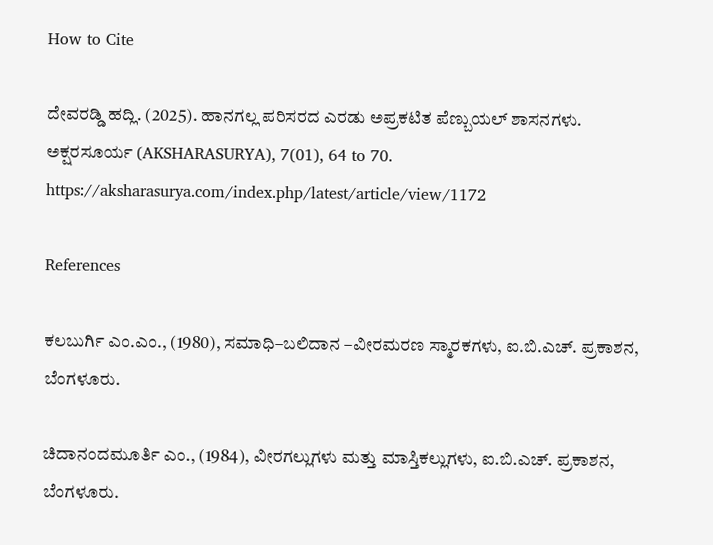How to Cite

ದೇವರಡ್ಡಿ ಹದ್ಲಿ. (2025). ಹಾನಗಲ್ಲ ಪರಿಸರದ ಎರಡು ಅಪ್ರಕಟಿತ ಪೆಣ್ಬುಯಲ್ ಶಾಸನಗಳು. ಅಕ್ಷರಸೂರ್ಯ (AKSHARASURYA), 7(01), 64 to 70. https://aksharasurya.com/index.php/latest/article/view/1172

References

ಕಲಬುರ್ಗಿ ಎಂ.ಎಂ., (1980), ಸಮಾಧಿ–ಬಲಿದಾನ –ವೀರಮರಣ ಸ್ಮಾರಕಗಳು, ಐ.ಬಿ.ಎಚ್. ಪ್ರಕಾಶನ, ಬೆಂಗಳೂರು.

ಚಿದಾನಂದಮೂರ್ತಿ ಎಂ., (1984), ವೀರಗಲ್ಲುಗಳು ಮತ್ತು ಮಾಸ್ತಿಕಲ್ಲುಗಳು, ಐ.ಬಿ.ಎಚ್. ಪ್ರಕಾಶನ, ಬೆಂಗಳೂರು.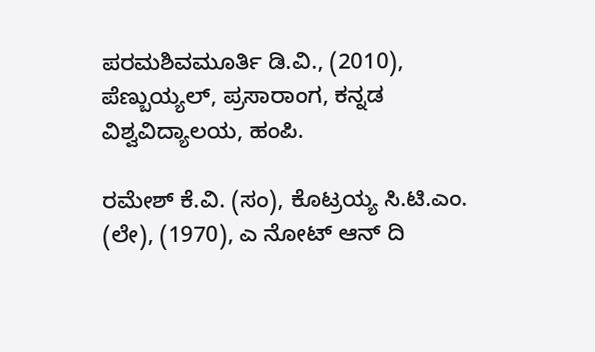ಪರಮಶಿವಮೂರ್ತಿ ಡಿ.ವಿ., (2010), ಪೆಣ್ಬುಯ್ಯಲ್, ಪ್ರಸಾರಾಂಗ, ಕನ್ನಡ ವಿಶ್ವವಿದ್ಯಾಲಯ, ಹಂಪಿ.

ರಮೇಶ್‌ ಕೆ.ವಿ. (ಸಂ), ಕೊಟ್ರಯ್ಯ ಸಿ.ಟಿ.ಎಂ. (ಲೇ), (1970), ಎ ನೋಟ್ ಆನ್ ದಿ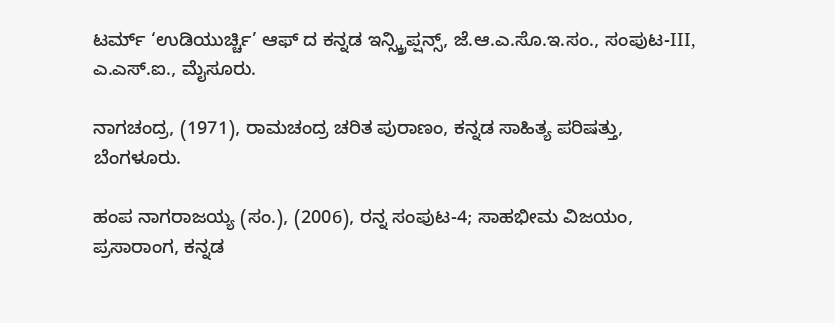ಟರ್ಮ್ ‘ಉಡಿಯುರ್ಚ್ಚಿ’ ಆಫ್ ದ ಕನ್ನಡ ಇನ್ಸ್ಕ್ರಿಪ್ಷನ್ಸ್, ಜೆ.ಆ.ಎ.ಸೊ.ಇ.ಸಂ., ಸಂಪುಟ-III, ಎ.ಎಸ್‌.ಐ., ಮೈಸೂರು.

ನಾಗಚಂದ್ರ, (1971), ರಾಮಚಂದ್ರ ಚರಿತ ಪುರಾಣಂ, ಕನ್ನಡ ಸಾಹಿತ್ಯ ಪರಿಷತ್ತು, ಬೆಂಗಳೂರು.

ಹಂಪ ನಾಗರಾಜಯ್ಯ (ಸಂ.), (2006), ರನ್ನ ಸಂಪುಟ-4; ಸಾಹಭೀಮ ವಿಜಯಂ, ಪ್ರಸಾರಾಂಗ, ಕನ್ನಡ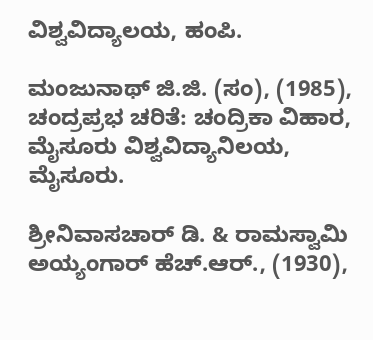ವಿಶ್ವವಿದ್ಯಾಲಯ, ಹಂಪಿ.

ಮಂಜುನಾಥ್‌ ಜಿ.ಜಿ. (ಸಂ), (1985), ಚಂದ್ರಪ್ರಭ ಚರಿತೆ: ಚಂದ್ರಿಕಾ ವಿಹಾರ, ಮೈಸೂರು ವಿಶ್ವವಿದ್ಯಾನಿಲಯ, ಮೈಸೂರು.

ಶ್ರೀನಿವಾಸಚಾರ್ ಡಿ. & ರಾಮಸ್ವಾಮಿ ಅಯ್ಯಂಗಾರ್ ಹೆಚ್.ಆರ್., (1930),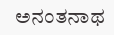ಅನಂತನಾಥ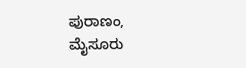ಪುರಾಣಂ, ಮೈಸೂರು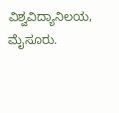ವಿಶ್ವವಿದ್ಯಾನಿಲಯ, ಮೈಸೂರು.